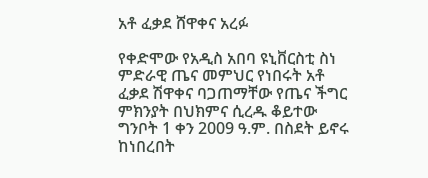አቶ ፈቃደ ሸዋቀና አረፉ

የቀድሞው የአዲስ አበባ ዩኒቨርስቲ ስነ ምድራዊ ጤና መምህር የነበሩት አቶ ፈቃደ ሽዋቀና ባጋጠማቸው የጤና ችግር ምክንያት በህክምና ሲረዱ ቆይተው ግንቦት 1 ቀን 2009 ዓ.ም. በስደት ይኖሩ ከነበረበት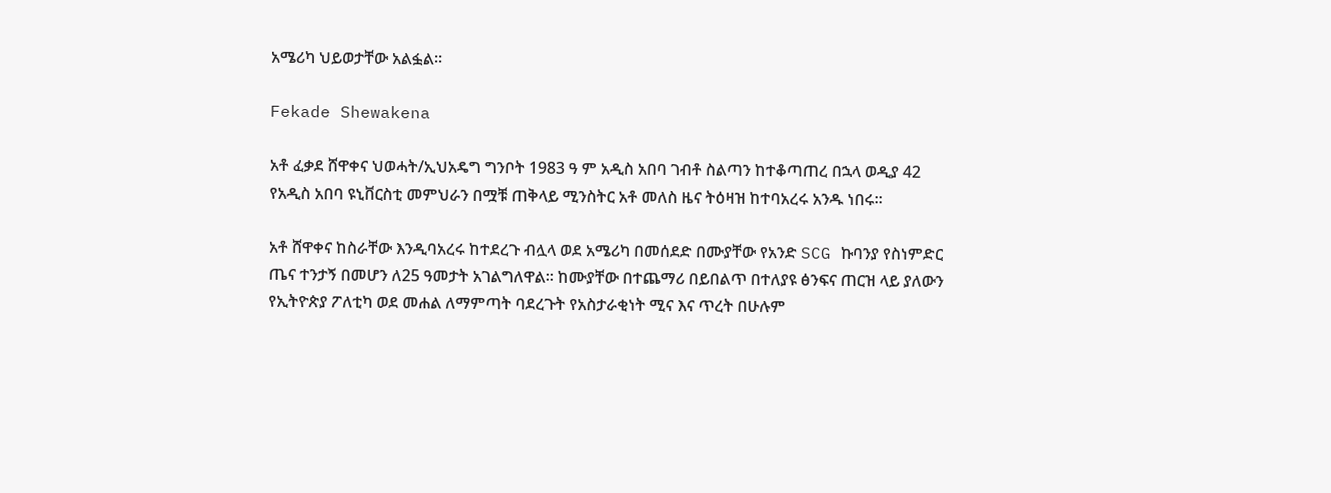አሜሪካ ህይወታቸው አልፏል።

Fekade Shewakena

አቶ ፈቃደ ሸዋቀና ህወሓት/ኢህአዴግ ግንቦት 1983 ዓ ም አዲስ አበባ ገብቶ ስልጣን ከተቆጣጠረ በኋላ ወዲያ 42 የአዲስ አበባ ዩኒቨርስቲ መምህራን በሟቹ ጠቅላይ ሚንስትር አቶ መለስ ዜና ትዕዛዝ ከተባአረሩ አንዱ ነበሩ።

አቶ ሸዋቀና ከስራቸው እንዲባአረሩ ከተደረጉ ብሏላ ወደ አሜሪካ በመሰደድ በሙያቸው የአንድ SCG ኩባንያ የስነምድር ጤና ተንታኝ በመሆን ለ25 ዓመታት አገልግለዋል። ከሙያቸው በተጨማሪ በይበልጥ በተለያዩ ፅንፍና ጠርዝ ላይ ያለውን የኢትዮጵያ ፖለቲካ ወደ መሐል ለማምጣት ባደረጉት የአስታራቂነት ሚና እና ጥረት በሁሉም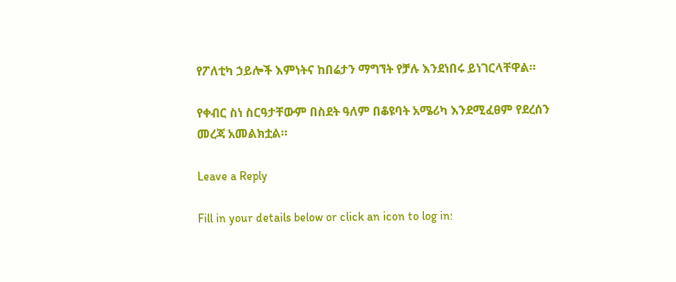የፖለቲካ ኃይሎች እምነትና ከበሬታን ማግኘት የቻሉ እንደነበሩ ይነገርላቸዋል።

የቀብር ስነ ስርዓታቸውም በስደት ዓለም በቆዩባት አሜሪካ እንደሚፈፀም የደረሰን መረጃ አመልክቷል።

Leave a Reply

Fill in your details below or click an icon to log in: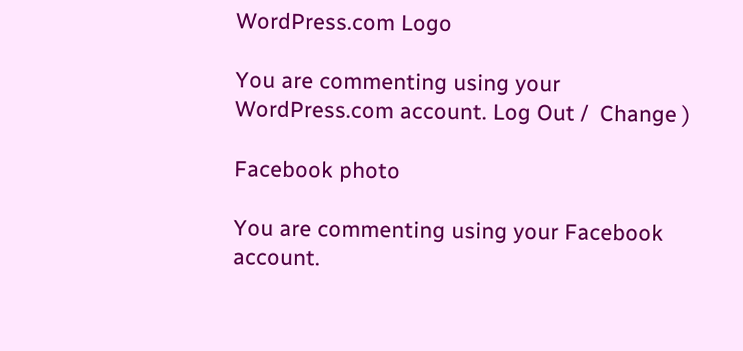WordPress.com Logo

You are commenting using your WordPress.com account. Log Out /  Change )

Facebook photo

You are commenting using your Facebook account.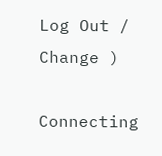Log Out /  Change )

Connecting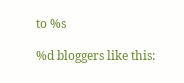to %s

%d bloggers like this: